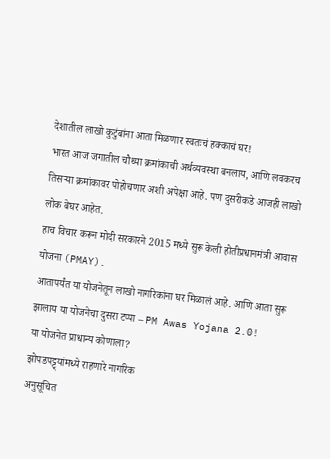देशातील लाखो कुटुंबांना आता मिळणार स्वतःचं हक्काचं घर!
भारत आज जगातील चौथ्या क्रमांकाची अर्थव्यवस्था बनलाय, आणि लवकरच तिसऱ्या क्रमांकावर पोहोचणार अशी अपेक्षा आहे. पण दुसरीकडे आजही लाखो लोक बेघर आहेत.
हाच विचार करून मोदी सरकारने 2015 मध्ये सुरू केली होतीप्रधानमंत्री आवास योजना (PMAY).
आतापर्यंत या योजनेतून लाखो नागरिकांना घर मिळालं आहे. आणि आता सुरू झालाय या योजनेचा दुसरा टप्पा – PM Awas Yojana 2.0!
या योजनेत प्राधान्य कोणाला?
झोपडपट्ट्यांमध्ये राहणारे नागरिक
अनुसूचित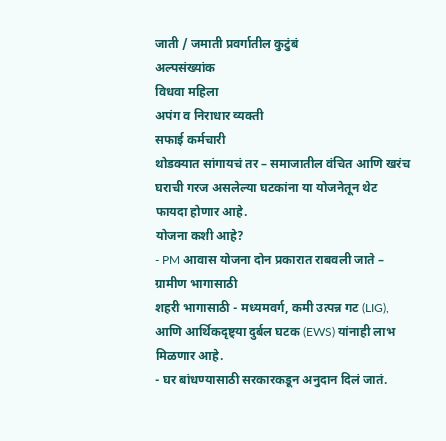जाती / जमाती प्रवर्गातील कुटुंबं
अल्पसंख्यांक
विधवा महिला
अपंग व निराधार व्यक्ती
सफाई कर्मचारी
थोडक्यात सांगायचं तर – समाजातील वंचित आणि खरंच घराची गरज असलेल्या घटकांना या योजनेतून थेट फायदा होणार आहे.
योजना कशी आहे?
- PM आवास योजना दोन प्रकारात राबवली जाते –
ग्रामीण भागासाठी
शहरी भागासाठी - मध्यमवर्ग, कमी उत्पन्न गट (LIG), आणि आर्थिकदृष्ट्या दुर्बल घटक (EWS) यांनाही लाभ मिळणार आहे.
- घर बांधण्यासाठी सरकारकडून अनुदान दिलं जातं.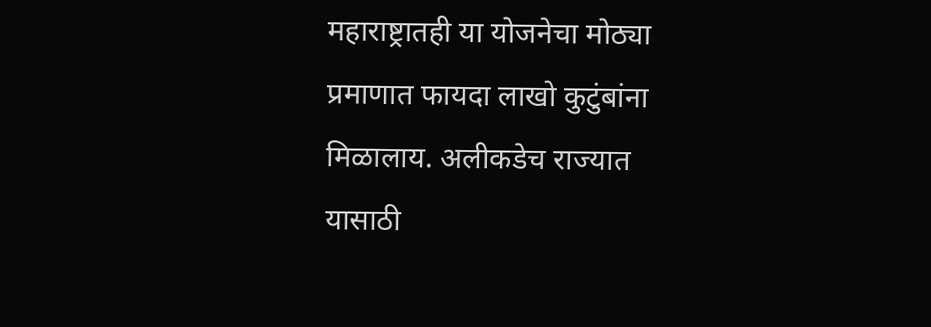महाराष्ट्रातही या योजनेचा मोठ्या प्रमाणात फायदा लाखो कुटुंबांना मिळालाय. अलीकडेच राज्यात यासाठी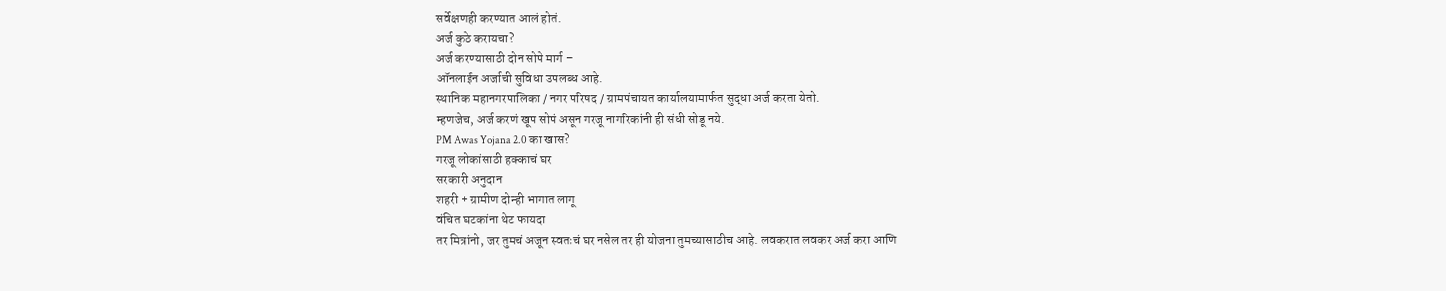सर्वेक्षणही करण्यात आलं होतं.
अर्ज कुठे करायचा?
अर्ज करण्यासाठी दोन सोपे मार्ग –
ऑनलाईन अर्जाची सुविधा उपलब्ध आहे.
स्थानिक महानगरपालिका / नगर परिषद / ग्रामपंचायत कार्यालयामार्फत सुद्धा अर्ज करता येतो.
म्हणजेच, अर्ज करणं खूप सोपं असून गरजू नागरिकांनी ही संधी सोडू नये.
PM Awas Yojana 2.0 का खास?
गरजू लोकांसाठी हक्काचं घर
सरकारी अनुदान
शहरी + ग्रामीण दोन्ही भागात लागू
वंचित घटकांना थेट फायदा
तर मित्रांनो, जर तुमचं अजून स्वतःचं घर नसेल तर ही योजना तुमच्यासाठीच आहे. लवकरात लवकर अर्ज करा आणि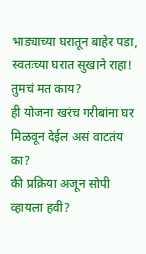भाड्याच्या घरातून बाहेर पडा, स्वतःच्या घरात सुखाने राहा!
तुमचं मत काय?
ही योजना खरंच गरीबांना घर मिळवून देईल असं वाटतंय का?
की प्रक्रिया अजून सोपी व्हायला हवी?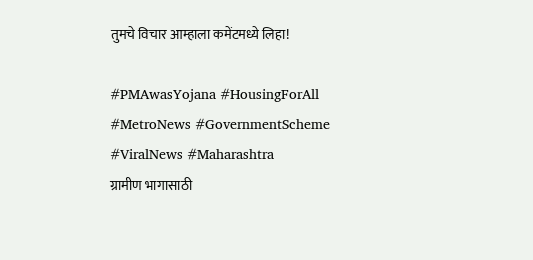तुमचे विचार आम्हाला कमेंटमध्ये लिहा!

#PMAwasYojana #HousingForAll #MetroNews #GovernmentScheme #ViralNews #Maharashtra
ग्रामीण भागासाठी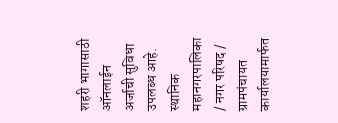शहरी भागासाठी
ऑनलाईन अर्जाची सुविधा उपलब्ध आहे.
स्थानिक महानगरपालिका / नगर परिषद / ग्रामपंचायत कार्यालयामार्फत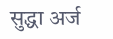सुद्धा अर्ज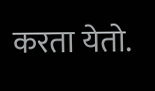करता येतो.